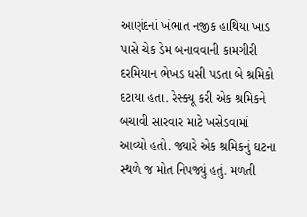આણંદનાં ખંભાત નજીક હાથિયા ખાડ પાસે ચેક ડેમ બનાવવાની કામગીરી દરમિયાન ભેખડ ધસી પડતા બે શ્રમિકો દટાયા હતા. રેસ્ક્યૂ કરી એક શ્રમિકને બચાવી સારવાર માટે ખસેડવામાં આવ્યો હતો. જ્યારે એક શ્રમિકનું ઘટના સ્થળે જ મોત નિપજ્યું હતું. મળતી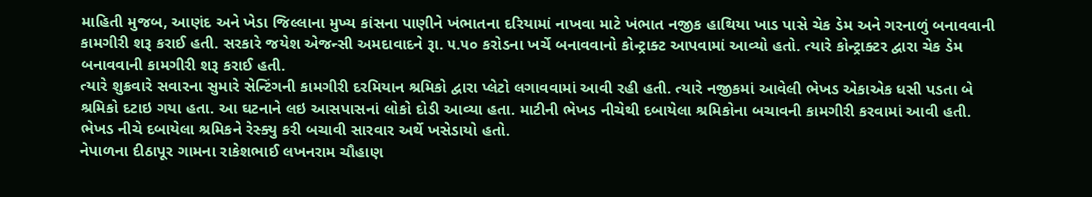માહિતી મુજબ, આણંદ અને ખેડા જિલ્લાના મુખ્ય કાંસના પાણીને ખંભાતના દરિયામાં નાખવા માટે ખંભાત નજીક હાથિયા ખાડ પાસે ચેક ડેમ અને ગરનાળું બનાવવાની કામગીરી શરૂ કરાઈ હતી. સરકારે જયેશ એજન્સી અમદાવાદને રૂા. ૫.૫૦ કરોડના ખર્ચે બનાવવાનો કોન્ટ્રાક્ટ આપવામાં આવ્યો હતો. ત્યારે કોન્ટ્રાક્ટર દ્વારા ચેક ડેમ બનાવવાની કામગીરી શરૂ કરાઈ હતી.
ત્યારે શુક્રવારે સવારના સુમારે સેન્ટિંગની કામગીરી દરમિયાન શ્રમિકો દ્વારા પ્લેટો લગાવવામાં આવી રહી હતી. ત્યારે નજીકમાં આવેલી ભેખડ એકાએક ધસી પડતા બે શ્રમિકો દટાઇ ગયા હતા. આ ઘટનાને લઇ આસપાસનાં લોકો દોડી આવ્યા હતા. માટીની ભેખડ નીચેથી દબાયેલા શ્રમિકોના બચાવની કામગીરી કરવામાં આવી હતી. ભેખડ નીચે દબાયેલા શ્રમિકને રેસ્ક્યુ કરી બચાવી સારવાર અર્થે ખસેડાયો હતો.
નેપાળના દીઠાપૂર ગામના રાકેશભાઈ લખનરામ ચૌહાણ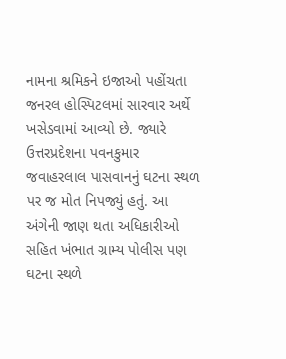નામના શ્રમિકને ઇજાઓ પહોંચતા જનરલ હોસ્પિટલમાં સારવાર અર્થે ખસેડવામાં આવ્યો છે. જ્યારે ઉત્તરપ્રદેશના પવનકુમાર જવાહરલાલ પાસવાનનું ઘટના સ્થળ પર જ મોત નિપજ્યું હતું. આ અંગેની જાણ થતા અધિકારીઓ સહિત ખંભાત ગ્રામ્ય પોલીસ પણ ઘટના સ્થળે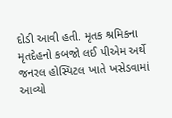દોડી આવી હતી. મૃતક શ્રમિકના મૃતદેહનો કબજો લઈ પીએમ અર્થે જનરલ હોસ્પિટલ ખાતે ખસેડવામાં આવ્યો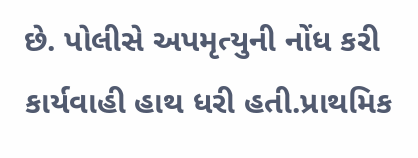છે. પોલીસે અપમૃત્યુની નોંધ કરી કાર્યવાહી હાથ ધરી હતી.પ્રાથમિક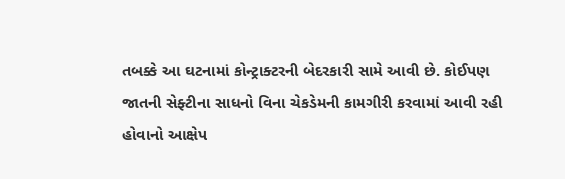તબક્કે આ ઘટનામાં કોન્ટ્રાક્ટરની બેદરકારી સામે આવી છે. કોઈપણ જાતની સેફ્ટીના સાધનો વિના ચેકડેમની કામગીરી કરવામાં આવી રહી હોવાનો આક્ષેપ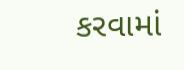કરવામાં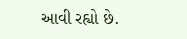આવી રહ્યો છે.